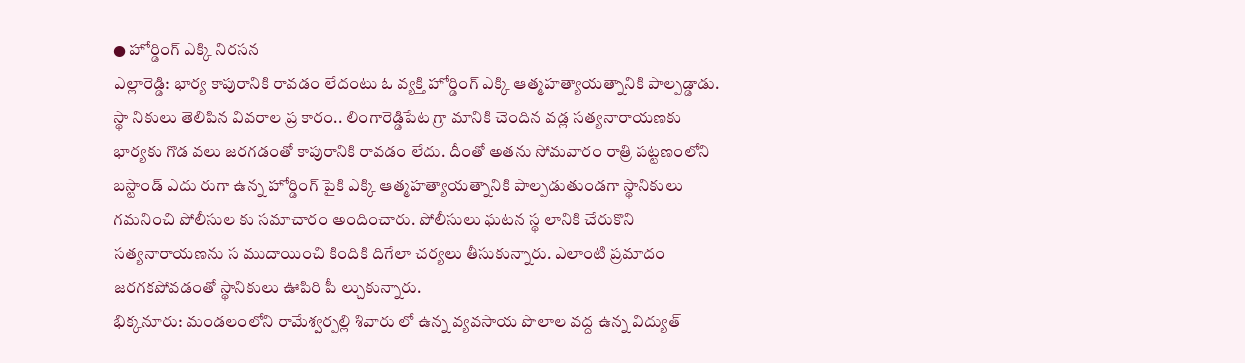● హోర్డింగ్ ఎక్కి నిరసన
ఎల్లారెడ్డి: భార్య కాపురానికి రావడం లేదంటు ఓ వ్యక్తి హోర్డింగ్ ఎక్కి ఆత్మహత్యాయత్నానికి పాల్పడ్డాడు. స్థా నికులు తెలిపిన వివరాల ప్ర కారం.. లింగారెడ్డిపేట గ్రా మానికి చెందిన వడ్ల సత్యనారాయణకు భార్యకు గొడ వలు జరగడంతో కాపురానికి రావడం లేదు. దీంతో అతను సోమవారం రాత్రి పట్టణంలోని బస్టాండ్ ఎదు రుగా ఉన్న హోర్డింగ్ పైకి ఎక్కి ఆత్మహత్యాయత్నానికి పాల్పడుతుండగా స్థానికులు గమనించి పోలీసుల కు సమాచారం అందించారు. పోలీసులు ఘటన స్థ లానికి చేరుకొని సత్యనారాయణను స ముదాయించి కిందికి దిగేలా చర్యలు తీసుకున్నారు. ఎలాంటి ప్రమాదం జరగకపోవడంతో స్థానికులు ఊపిరి పీ ల్చుకున్నారు.
భిక్కనూరు: మండలంలోని రామేశ్వర్పల్లి శివారు లో ఉన్న వ్యవసాయ పొలాల వద్ద ఉన్న విద్యుత్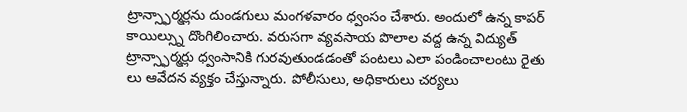ట్రాన్స్ఫార్మర్లను దుండగులు మంగళవారం ధ్వంసం చేశారు. అందులో ఉన్న కాపర్ కాయిల్స్ను దొంగిలించారు. వరుసగా వ్యవసాయ పొలాల వద్ద ఉన్న విద్యుత్ ట్రాన్స్ఫార్మర్లు ధ్వంసానికి గురవుతుండడంతో పంటలు ఎలా పండించాలంటు రైతు లు ఆవేదన వ్యక్తం చేస్తున్నారు. పోలీసులు, అధికారులు చర్యలు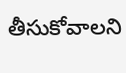తీసుకోవాలని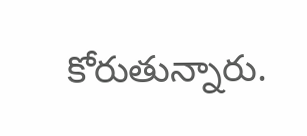కోరుతున్నారు.